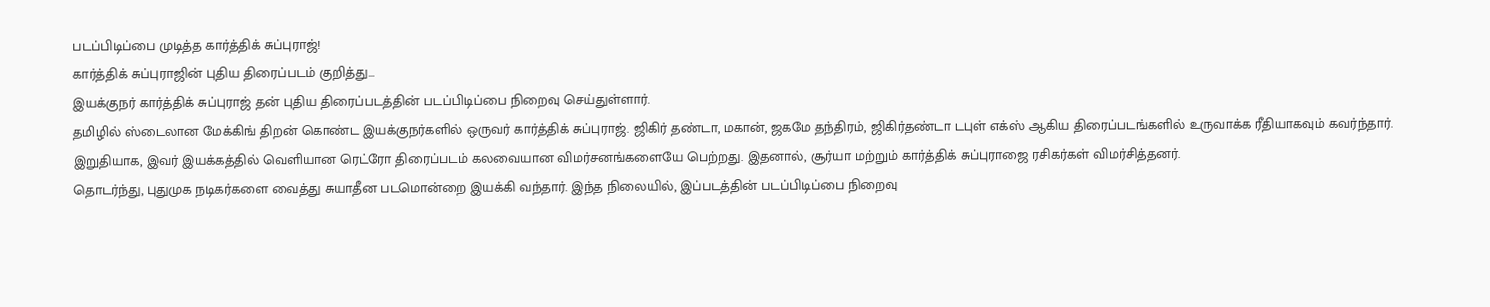படப்பிடிப்பை முடித்த கார்த்திக் சுப்புராஜ்!
கார்த்திக் சுப்புராஜின் புதிய திரைப்படம் குறித்து...
இயக்குநர் கார்த்திக் சுப்புராஜ் தன் புதிய திரைப்படத்தின் படப்பிடிப்பை நிறைவு செய்துள்ளார்.
தமிழில் ஸ்டைலான மேக்கிங் திறன் கொண்ட இயக்குநர்களில் ஒருவர் கார்த்திக் சுப்புராஜ். ஜிகிர் தண்டா, மகான், ஜகமே தந்திரம், ஜிகிர்தண்டா டபுள் எக்ஸ் ஆகிய திரைப்படங்களில் உருவாக்க ரீதியாகவும் கவர்ந்தார்.
இறுதியாக, இவர் இயக்கத்தில் வெளியான ரெட்ரோ திரைப்படம் கலவையான விமர்சனங்களையே பெற்றது. இதனால், சூர்யா மற்றும் கார்த்திக் சுப்புராஜை ரசிகர்கள் விமர்சித்தனர்.
தொடர்ந்து, புதுமுக நடிகர்களை வைத்து சுயாதீன படமொன்றை இயக்கி வந்தார். இந்த நிலையில், இப்படத்தின் படப்பிடிப்பை நிறைவு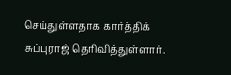செய்துள்ளதாக கார்த்திக் சுப்புராஜ் தெரிவித்துள்ளார்.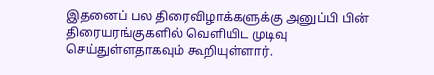இதனைப் பல திரைவிழாக்களுக்கு அனுப்பி பின் திரையரங்குகளில் வெளியிட முடிவு செய்துள்ளதாகவும் கூறியுள்ளார்.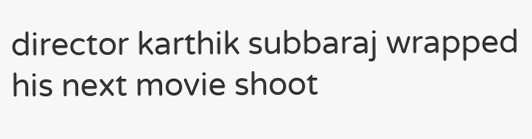director karthik subbaraj wrapped his next movie shoot